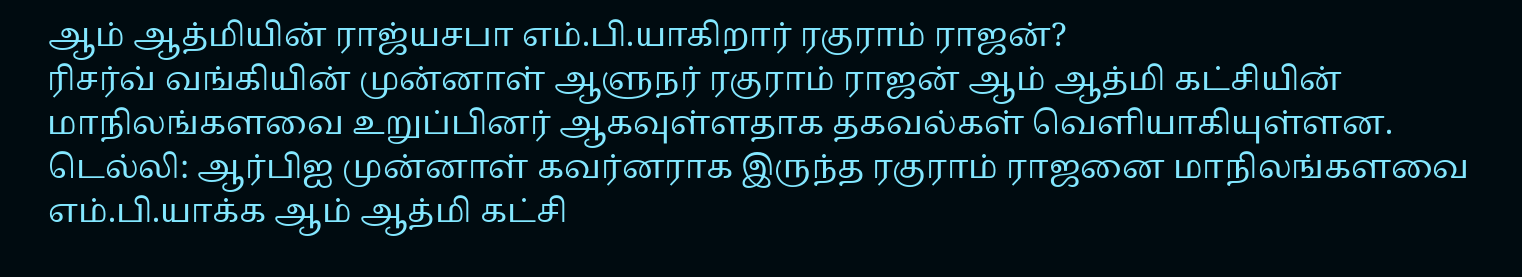ஆம் ஆத்மியின் ராஜ்யசபா எம்.பி.யாகிறார் ரகுராம் ராஜன்?
ரிசர்வ் வங்கியின் முன்னாள் ஆளுநர் ரகுராம் ராஜன் ஆம் ஆத்மி கட்சியின் மாநிலங்களவை உறுப்பினர் ஆகவுள்ளதாக தகவல்கள் வெளியாகியுள்ளன.
டெல்லி: ஆர்பிஐ முன்னாள் கவர்னராக இருந்த ரகுராம் ராஜனை மாநிலங்களவை எம்.பி.யாக்க ஆம் ஆத்மி கட்சி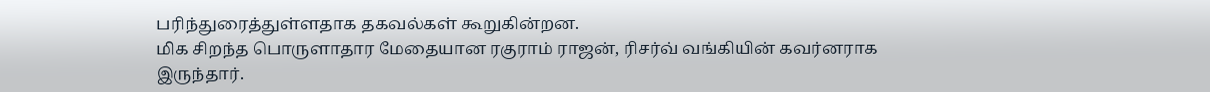பரிந்துரைத்துள்ளதாக தகவல்கள் கூறுகின்றன.
மிக சிறந்த பொருளாதார மேதையான ரகுராம் ராஜன், ரிசர்வ் வங்கியின் கவர்னராக இருந்தார்.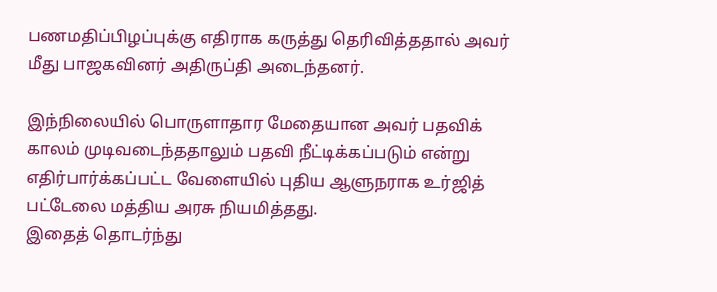பணமதிப்பிழப்புக்கு எதிராக கருத்து தெரிவித்ததால் அவர் மீது பாஜகவினர் அதிருப்தி அடைந்தனர்.

இந்நிலையில் பொருளாதார மேதையான அவர் பதவிக் காலம் முடிவடைந்ததாலும் பதவி நீட்டிக்கப்படும் என்று எதிர்பார்க்கப்பட்ட வேளையில் புதிய ஆளுநராக உர்ஜித் பட்டேலை மத்திய அரசு நியமித்தது.
இதைத் தொடர்ந்து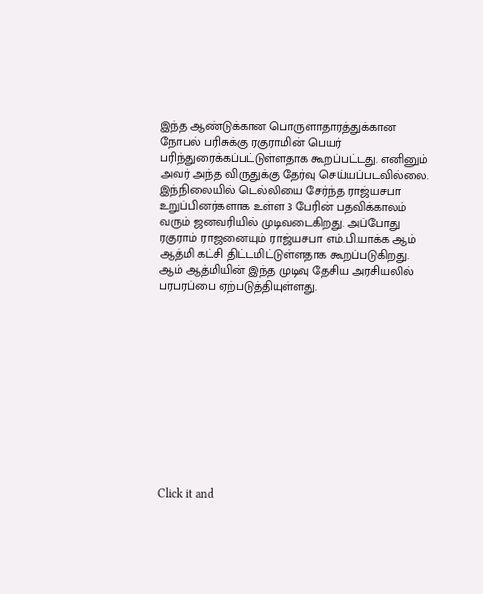இந்த ஆண்டுக்கான பொருளாதாரத்துக்கான நோபல் பரிசுக்கு ரகுராமின் பெயர் பரிந்துரைக்கப்பட்டுள்ளதாக கூறப்பட்டது. எனினும் அவர் அந்த விருதுக்கு தேர்வு செய்யப்படவில்லை.
இந்நிலையில் டெல்லியை சேர்ந்த ராஜ்யசபா உறுப்பினர்களாக உள்ள 3 பேரின் பதவிக்காலம் வரும் ஜனவரியில் முடிவடைகிறது. அப்போது ரகுராம் ராஜனையும் ராஜ்யசபா எம்.பி.யாக்க ஆம் ஆத்மி கட்சி திட்டமிட்டுள்ளதாக கூறப்படுகிறது. ஆம் ஆத்மியின் இந்த முடிவு தேசிய அரசியலில் பரபரப்பை ஏற்படுத்தியுள்ளது.












Click it and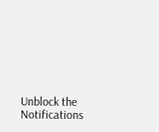Unblock the Notifications